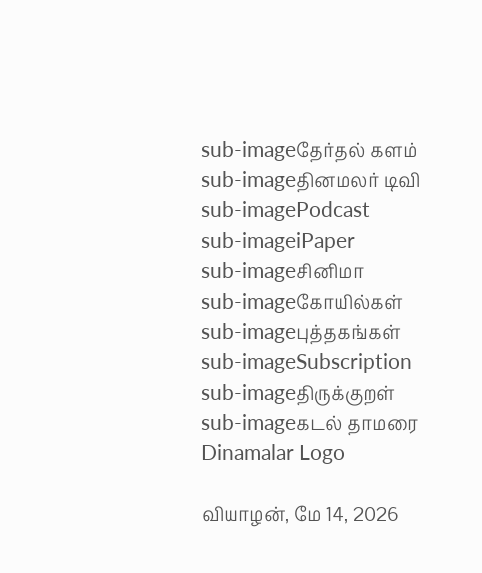sub-imageதேர்தல் களம்
sub-imageதினமலர் டிவி
sub-imagePodcast
sub-imageiPaper
sub-imageசினிமா
sub-imageகோயில்கள்
sub-imageபுத்தகங்கள்
sub-imageSubscription
sub-imageதிருக்குறள்
sub-imageகடல் தாமரை
Dinamalar Logo

வியாழன், மே 14, 2026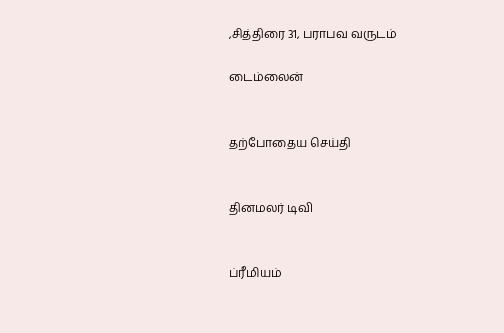,சித்திரை 31, பராபவ வருடம்

டைம்லைன்


தற்போதைய செய்தி


தினமலர் டிவி


ப்ரீமியம்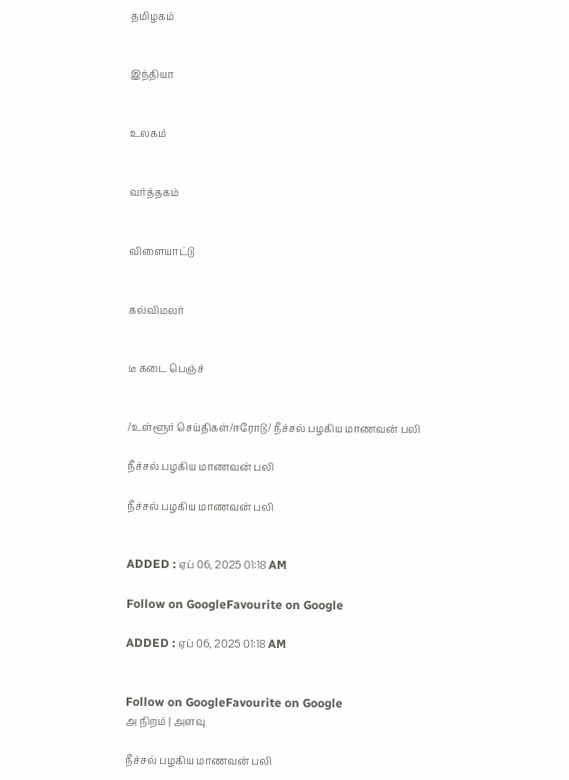தமிழகம்


இந்தியா


உலகம்


வர்த்தகம்


விளையாட்டு


கல்விமலர்


டீ கடை பெஞ்ச்


/உள்ளூர் செய்திகள்/ஈரோடு/ நீச்சல் பழகிய மாணவன் பலி

நீச்சல் பழகிய மாணவன் பலி

நீச்சல் பழகிய மாணவன் பலி


ADDED : ஏப் 06, 2025 01:18 AM

Follow on GoogleFavourite on Google

ADDED : ஏப் 06, 2025 01:18 AM


Follow on GoogleFavourite on Google
அ நிறம் | அளவு

நீச்சல் பழகிய மாணவன் பலி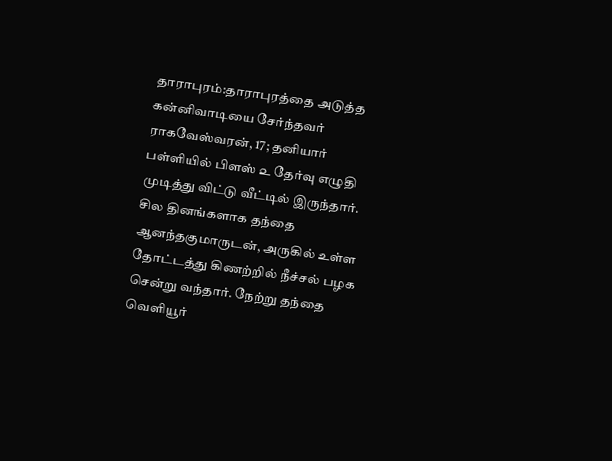தாராபுரம்:தாராபுரத்தை அடுத்த கன்னிவாடியை சேர்ந்தவர் ராகவேஸ்வரன், 17; தனியார் பள்ளியில் பிளஸ் ௨ தேர்வு எழுதி முடித்து விட்டு வீட்டில் இருந்தார். சில தினங்களாக தந்தை ஆனந்தகுமாருடன், அருகில் உள்ள தோட்டத்து கிணற்றில் நீச்சல் பழக சென்று வந்தார். நேற்று தந்தை வெளியூர்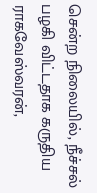சென்ற நிலையில், நீச்சல் பழகி விட்டதாக கருதிய ராகவேஸ்வரன்,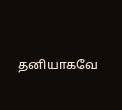தனியாகவே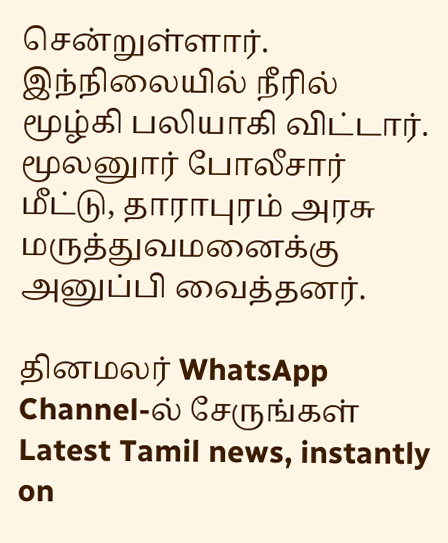சென்றுள்ளார். இந்நிலையில் நீரில் மூழ்கி பலியாகி விட்டார். மூலனுார் போலீசார் மீட்டு, தாராபுரம் அரசு மருத்துவமனைக்கு அனுப்பி வைத்தனர்.

தினமலர் WhatsApp Channel-ல் சேருங்கள்
Latest Tamil news, instantly on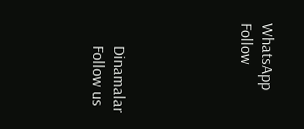WhatsApp
Follow





      Dinamalar
      Follow us